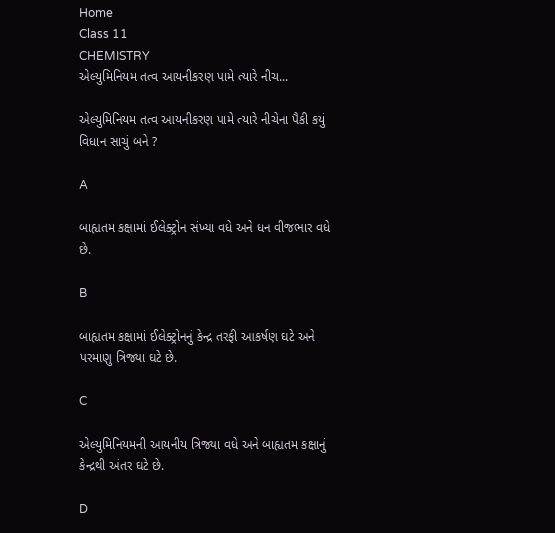Home
Class 11
CHEMISTRY
એલ્યુમિનિયમ તત્વ આયનીકરણ પામે ત્યારે નીચ...

એલ્યુમિનિયમ તત્વ આયનીકરણ પામે ત્યારે નીચેના પૈકી કયું વિધાન સાચું બને ?

A

બાહ્યતમ કક્ષામાં ઈલેક્ટ્રોન સંખ્યા વધે અને ધન વીજભાર વધે છે.

B

બાહ્યતમ કક્ષામાં ઈલેક્ટ્રોનનું કેન્દ્ર તરફી આકર્ષણ ઘટે અને પરમાણુ ત્રિજ્યા ઘટે છે.

C

એલ્યુમિનિયમની આયનીય ત્રિજ્યા વધે અને બાહ્યતમ કક્ષાનું કેન્દ્રથી અંતર ઘટે છે.

D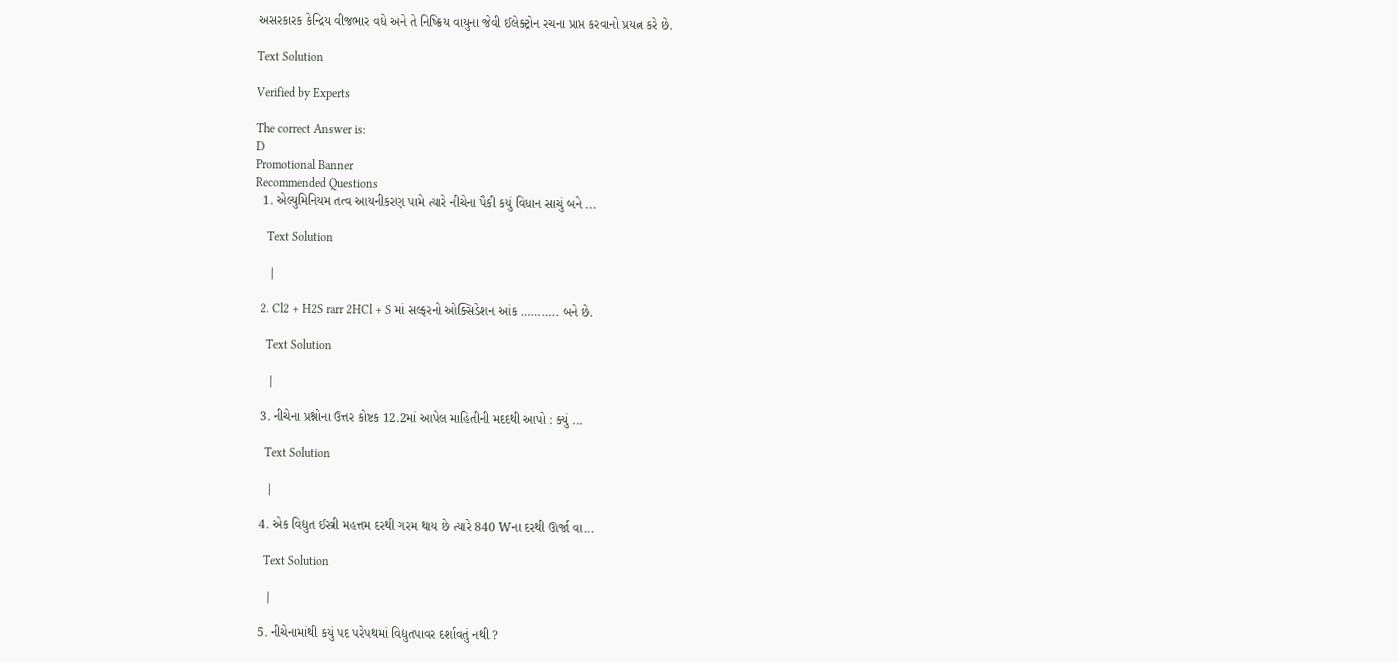અસરકારક કેન્દ્રિય વીજભાર વધે અને તે નિષ્ક્રિય વાયુના જેવી ઈલેક્ટ્રોન રચના પ્રાપ્ત કરવાનો પ્રયત્ન કરે છે.

Text Solution

Verified by Experts

The correct Answer is:
D
Promotional Banner
Recommended Questions
  1. એલ્યુમિનિયમ તત્વ આયનીકરણ પામે ત્યારે નીચેના પૈકી કયું વિધાન સાચું બને ...

    Text Solution

    |

  2. Cl2 + H2S rarr 2HCl + S માં સલ્ફરનો ઓક્સિડેશન આંક ……….. બને છે.

    Text Solution

    |

  3. નીચેના પ્રશ્નોના ઉત્તર કોષ્ટક 12.2માં આપેલ માહિતીની મદદથી આપો : ક્યું ...

    Text Solution

    |

  4. એક વિદ્યુત ઈસ્ત્રી મહત્તમ દરથી ગરમ થાય છે ત્યારે 840 Wના દરથી ઊર્જા વા...

    Text Solution

    |

  5. નીચેનામાંથી કયું પદ પરેપથમાં વિદ્યુતપાવર દર્શાવતું નથી ?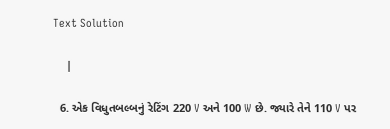Text Solution

    |

  6. એક વિધુતબલ્બનું રેટિંગ 220 V અને 100 W છે. જ્યારે તેને 110 V પર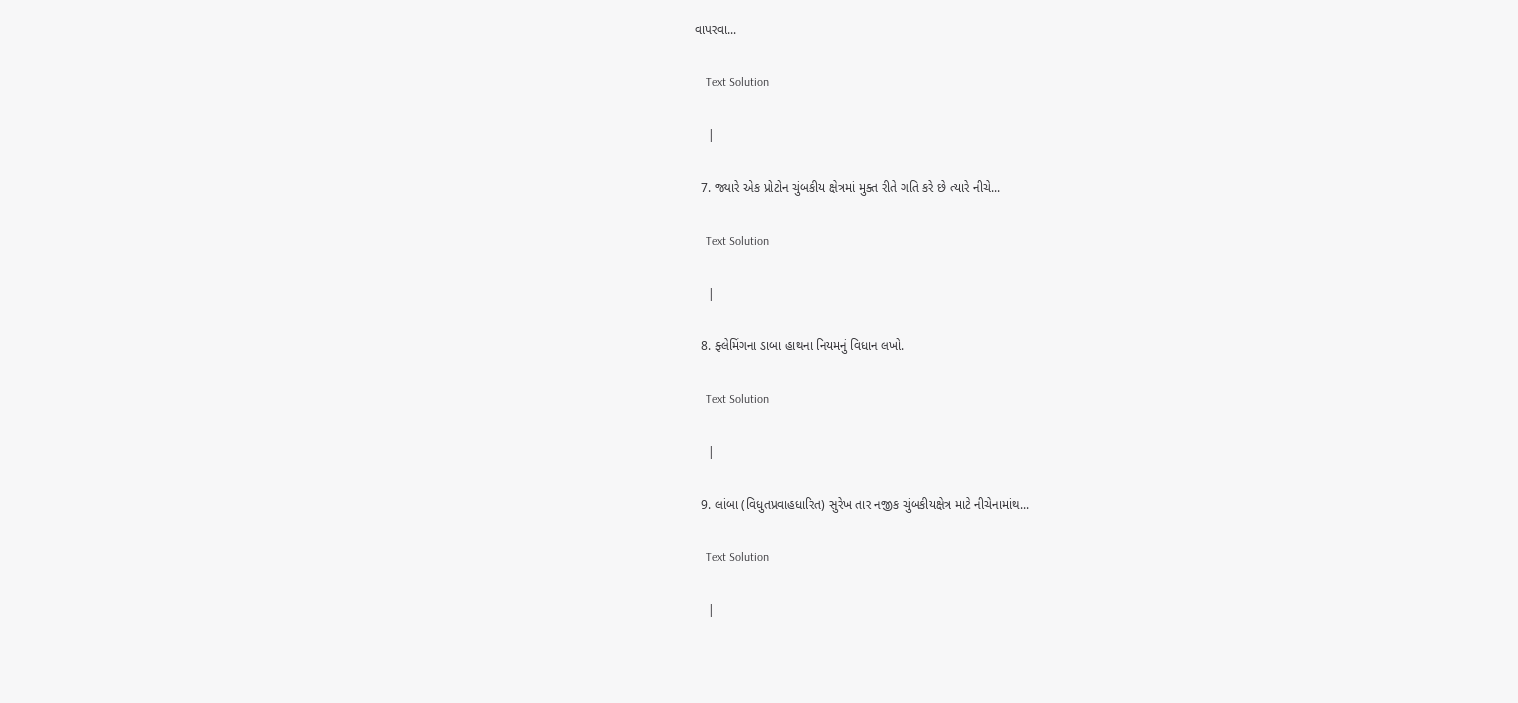વાપરવા...

    Text Solution

    |

  7. જ્યારે એક પ્રોટોન ચુંબકીય ક્ષેત્રમાં મુક્ત રીતે ગતિ કરે છે ત્યારે નીચે...

    Text Solution

    |

  8. ફ્લેમિંગના ડાબા હાથના નિયમનું વિધાન લખો.

    Text Solution

    |

  9. લાંબા (વિધુતપ્રવાહધારિત) સુરેખ તાર નજીક ચુંબકીયક્ષેત્ર માટે નીચેનામાંથ...

    Text Solution

    |